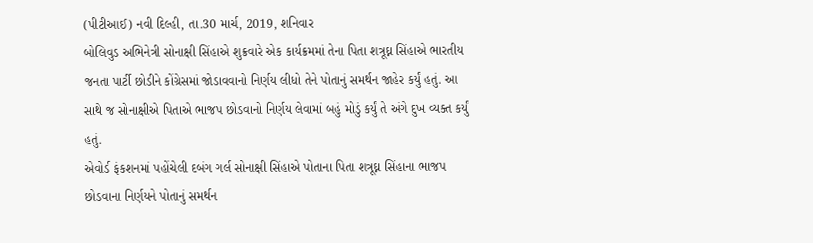(પીટીઆઈ) નવી દિલ્હી, તા.30 માર્ચ, 2019, શનિવાર
બોલિવુડ અભિનેત્રી સોનાક્ષી સિંહાએ શુક્રવારે એક કાર્યક્રમમાં તેના પિતા શત્રૂઘ્ન સિંહાએ ભારતીય જનતા પાર્ટી છોડીને કોંગ્રેસમાં જોડાવવાનો નિર્ણય લીધો તેને પોતાનું સમર્થન જાહેર કર્યું હતું. આ સાથે જ સોનાક્ષીએ પિતાએ ભાજપ છોડવાનો નિર્ણય લેવામાં બહું મોડું કર્યું તે અંગે દુખ વ્યક્ત કર્યું હતું.
એવોર્ડ ફંકશનમાં પહોંચેલી દબંગ ગર્લ સોનાક્ષી સિંહાએ પોતાના પિતા શત્રૂઘ્ન સિંહાના ભાજપ છોડવાના નિર્ણયને પોતાનું સમર્થન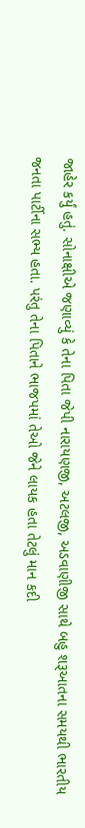જાહેર કર્યું હતું. સોનાક્ષીએ જણાવ્યું કે તેના પિતા જેપી નારાયણજી, અટલજી, અડવાણીજી સાથે બહુ શરૂઆતના સમયથી ભારતીય જનતા પાર્ટીના સભ્ય હતા. પરંતુ તેના પિતાને ભાજપમાં તેઓ જેને લાયક હતા તેટલું માન કદી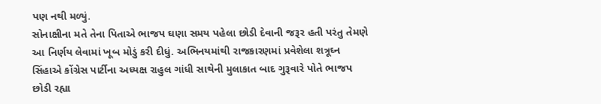પણ નથી મળ્યું.
સોનાક્ષીના મતે તેના પિતાએ ભાજપ ઘણા સમય પહેલા છોડી દેવાની જરૂર હતી પરંતુ તેમણે આ નિર્ણય લેવામાં ખૂબ મોડું કરી દીધું. અભિનયમાંથી રાજકારણમાં પ્રવેશેલા શત્રૂઘ્ન સિંહાએ કોંગ્રેસ પાર્ટીના અધ્યક્ષ રાહુલ ગાંધી સાથેની મુલાકાત બાદ ગુરૂવારે પોતે ભાજપ છોડી રહ્યા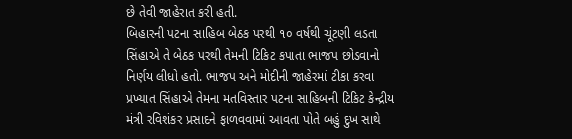છે તેવી જાહેરાત કરી હતી.
બિહારની પટના સાહિબ બેઠક પરથી ૧૦ વર્ષથી ચૂંટણી લડતા સિંહાએ તે બેઠક પરથી તેમની ટિકિટ કપાતા ભાજપ છોડવાનો નિર્ણય લીધો હતો. ભાજપ અને મોદીની જાહેરમાં ટીકા કરવા પ્રખ્યાત સિંહાએ તેમના મતવિસ્તાર પટના સાહિબની ટિકિટ કેન્દ્રીય મંત્રી રવિશંકર પ્રસાદને ફાળવવામાં આવતા પોતે બહું દુખ સાથે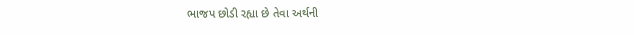ભાજપ છોડી રહ્યા છે તેવા અર્થની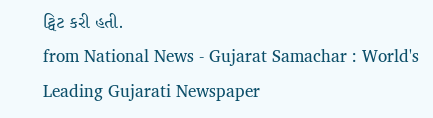ટ્વિટ કરી હતી.
from National News - Gujarat Samachar : World's Leading Gujarati Newspaper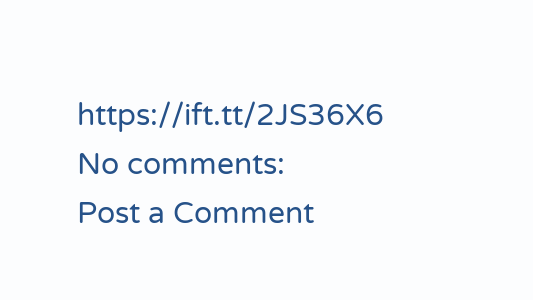https://ift.tt/2JS36X6
No comments:
Post a Comment